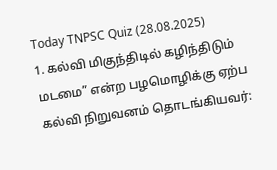Today TNPSC Quiz (28.08.2025)
1. கல்வி மிகுந்திடில் கழிந்திடும் மடமை” என்ற பழமொழிக்கு ஏற்ப கல்வி நிறுவனம் தொடங்கியவர்: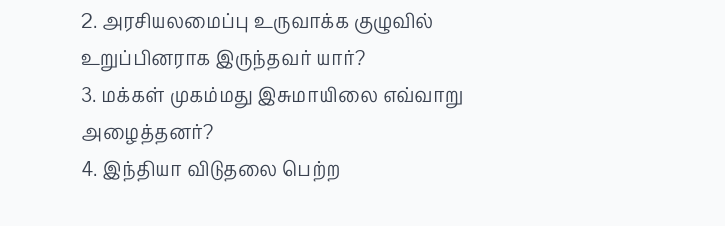2. அரசியலமைப்பு உருவாக்க குழுவில் உறுப்பினராக இருந்தவர் யார்?
3. மக்கள் முகம்மது இசுமாயிலை எவ்வாறு அழைத்தனர்?
4. இந்தியா விடுதலை பெற்ற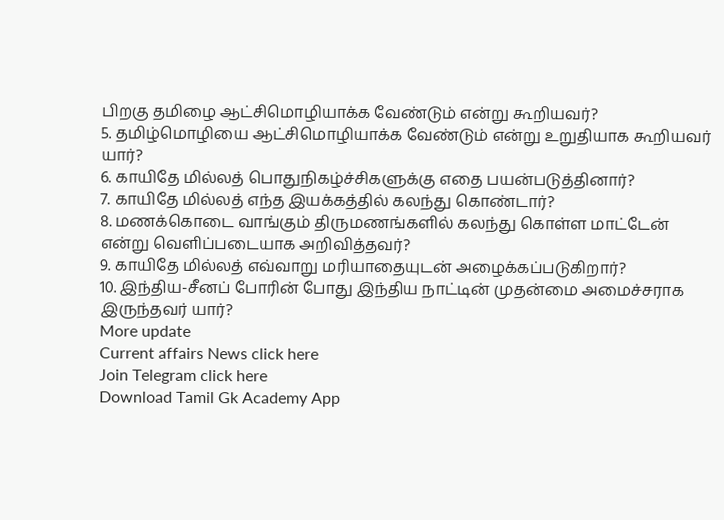பிறகு தமிழை ஆட்சிமொழியாக்க வேண்டும் என்று கூறியவர்?
5. தமிழ்மொழியை ஆட்சிமொழியாக்க வேண்டும் என்று உறுதியாக கூறியவர் யார்?
6. காயிதே மில்லத் பொதுநிகழ்ச்சிகளுக்கு எதை பயன்படுத்தினார்?
7. காயிதே மில்லத் எந்த இயக்கத்தில் கலந்து கொண்டார்?
8. மணக்கொடை வாங்கும் திருமணங்களில் கலந்து கொள்ள மாட்டேன் என்று வெளிப்படையாக அறிவித்தவர்?
9. காயிதே மில்லத் எவ்வாறு மரியாதையுடன் அழைக்கப்படுகிறார்?
10. இந்திய-சீனப் போரின் போது இந்திய நாட்டின் முதன்மை அமைச்சராக இருந்தவர் யார்?
More update
Current affairs News click here
Join Telegram click here
Download Tamil Gk Academy App